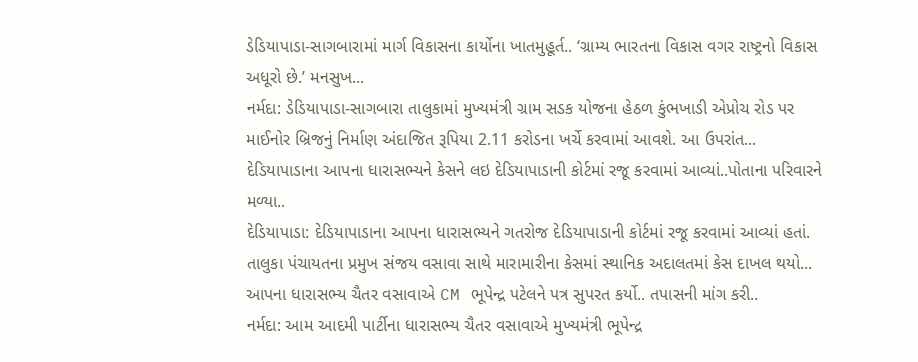ડેડિયાપાડા-સાગબારામાં માર્ગ વિકાસના કાર્યોના ખાતમુહૂર્ત.. ‘ગ્રામ્ય ભારતના વિકાસ વગર રાષ્ટ્રનો વિકાસ અધૂરો છે.’ મનસુખ...
નર્મદા: ડેડિયાપાડા-સાગબારા તાલુકામાં મુખ્યમંત્રી ગ્રામ સડક યોજના હેઠળ કુંભખાડી એપ્રોચ રોડ પર માઈનોર બ્રિજનું નિર્માણ અંદાજિત રૂપિયા 2.11 કરોડના ખર્ચે કરવામાં આવશે. આ ઉપરાંત...
દેડિયાપાડાના આપના ધારાસભ્યને કેસને લઇ દેડિયાપાડાની કોર્ટમાં રજૂ કરવામાં આવ્યાં..પોતાના પરિવારને મળ્યા..
દેડિયાપાડા: દેડિયાપાડાના આપના ધારાસભ્યને ગતરોજ દેડિયાપાડાની કોર્ટમાં રજૂ કરવામાં આવ્યાં હતાં. તાલુકા પંચાયતના પ્રમુખ સંજય વસાવા સાથે મારામારીના કેસમાં સ્થાનિક અદાલતમાં કેસ દાખલ થયો...
આપના ધારાસભ્ય ચૈતર વસાવાએ CM ભૂપેન્દ્ર પટેલને પત્ર સુપરત કર્યો.. તપાસની માંગ કરી..
નર્મદા: આમ આદમી પાર્ટીના ધારાસભ્ય ચૈતર વસાવાએ મુખ્યમંત્રી ભૂપેન્દ્ર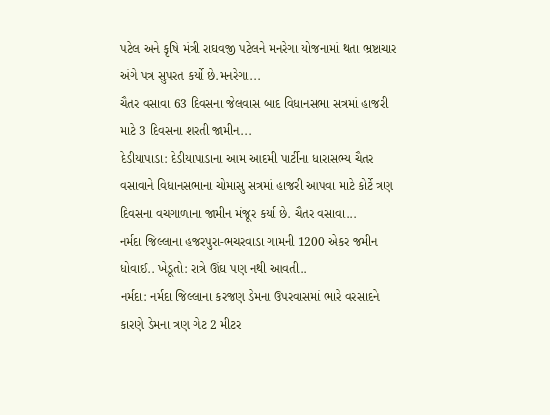પટેલ અને કૃષિ મંત્રી રાઘવજી પટેલને મનરેગા યોજનામાં થતા ભ્રષ્ટાચાર અંગે પત્ર સુપરત કર્યો છે.મનરેગા...
ચૈતર વસાવા 63 દિવસના જેલવાસ બાદ વિધાનસભા સત્રમાં હાજરી માટે 3 દિવસના શરતી જામીન...
દેડીયાપાડા: દેડીયાપાડાના આમ આદમી પાર્ટીના ધારાસભ્ય ચૈતર વસાવાને વિધાનસભાના ચોમાસુ સત્રમાં હાજરી આપવા માટે કોર્ટે ત્રણ દિવસના વચગાળાના જામીન મંજૂર કર્યા છે. ચૈતર વસાવા...
નર્મદા જિલ્લાના હજરપુરા-ભચરવાડા ગામની 1200 એકર જમીન ધોવાઈ.. ખેડૂતો: રાત્રે ઊંઘ પણ નથી આવતી..
નર્મદા: નર્મદા જિલ્લાના કરજણ ડેમના ઉપરવાસમાં ભારે વરસાદને કારણે ડેમના ત્રણ ગેટ 2 મીટર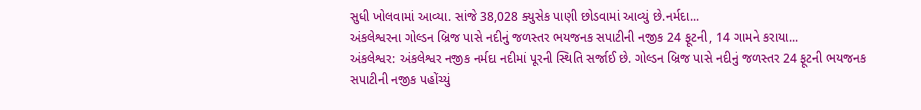સુધી ખોલવામાં આવ્યા. સાંજે 38,028 ક્યુસેક પાણી છોડવામાં આવ્યું છે.નર્મદા...
અંકલેશ્વરના ગોલ્ડન બ્રિજ પાસે નદીનું જળસ્તર ભયજનક સપાટીની નજીક 24 ફૂટની, 14 ગામને કરાયા...
અંકલેશ્વર: અંકલેશ્વર નજીક નર્મદા નદીમાં પૂરની સ્થિતિ સર્જાઈ છે. ગોલ્ડન બ્રિજ પાસે નદીનું જળસ્તર 24 ફૂટની ભયજનક સપાટીની નજીક પહોંચ્યું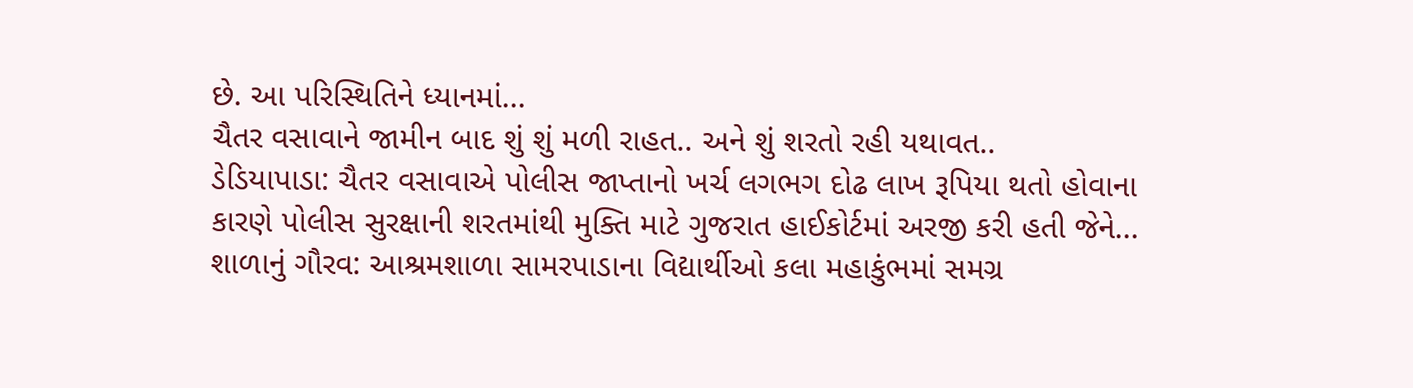છે. આ પરિસ્થિતિને ધ્યાનમાં...
ચૈતર વસાવાને જામીન બાદ શું શું મળી રાહત.. અને શું શરતો રહી યથાવત..
ડેડિયાપાડા: ચૈતર વસાવાએ પોલીસ જાપ્તાનો ખર્ચ લગભગ દોઢ લાખ રૂપિયા થતો હોવાના કારણે પોલીસ સુરક્ષાની શરતમાંથી મુક્તિ માટે ગુજરાત હાઈકોર્ટમાં અરજી કરી હતી જેને...
શાળાનું ગૌરવ: આશ્રમશાળા સામરપાડાના વિદ્યાર્થીઓ કલા મહાકુંભમાં સમગ્ર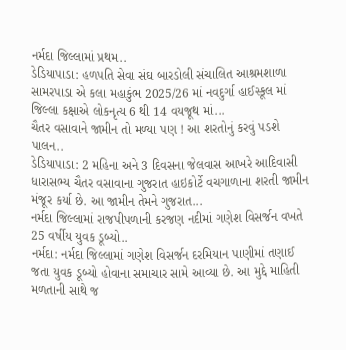નર્મદા જિલ્લામાં પ્રથમ..
ડેડિયાપાડા: હળપતિ સેવા સંઘ બારડોલી સંચાલિત આશ્રમશાળા સામરપાડા એ કલા મહાકુંભ 2025/26 માં નવદુર્ગા હાઈસ્કૂલ માં જિલ્લા કક્ષાએ લોકનૃત્ય 6 થી 14 વયજૂથ માં...
ચૈતર વસાવાને જામીન તો મળ્યા પણ ! આ શરતોનું કરવું પડશે પાલન..
ડેડિયાપાડા: 2 મહિના અને 3 દિવસના જેલવાસ આખરે આદિવાસી ધારાસભ્ય ચૈતર વસાવાના ગુજરાત હાઇકોર્ટે વચગાળાના શરતી જામીન મંજૂર કર્યા છે. આ જામીન તેમને ગુજરાત...
નર્મદા જિલ્લામાં રાજપીપળાની કરજણ નદીમાં ગણેશ વિસર્જન વખતે 25 વર્ષીય યુવક ડૂબ્યો..
નર્મદા: નર્મદા જિલ્લામાં ગણેશ વિસર્જન દરમિયાન પાણીમાં તણાઈ જતા યુવક ડૂબ્યો હોવાના સમાચાર સામે આવ્યા છે. આ મુદ્દે માહિતી મળતાની સાથે જ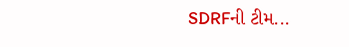SDRFની ટીમ...